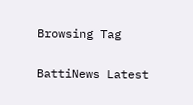Browsing Tag

BattiNews Latest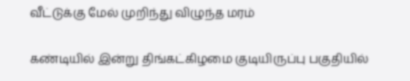வீட்டுக்கு மேல் முறிந்து விழுந்த மரம்

கண்டியில் இன்று திங்கட்கிழமை குடியிருப்பு பகுதியில்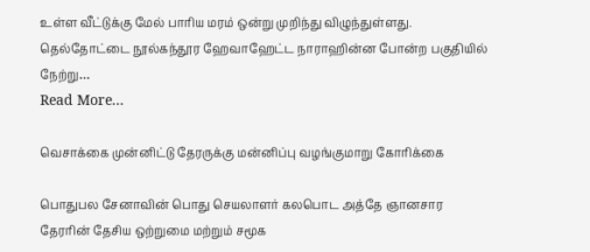உள்ள வீட்டுக்கு மேல் பாரிய மரம் ஒன்று முறிந்து விழுந்துள்ளது. தெல்தோட்டை நூல்கந்தூர ஹேவாஹேட்ட நாராஹின்ன போன்ற பகுதியில் நேற்று…
Read More...

வெசாக்கை முன்னிட்டு தேரருக்கு மன்னிப்பு வழங்குமாறு கோரிக்கை

பொதுபல சேனாவின் பொது செயலாளர் கலபொட அத்தே ஞானசார தேரரின் தேசிய ஒற்றுமை மற்றும் சமூக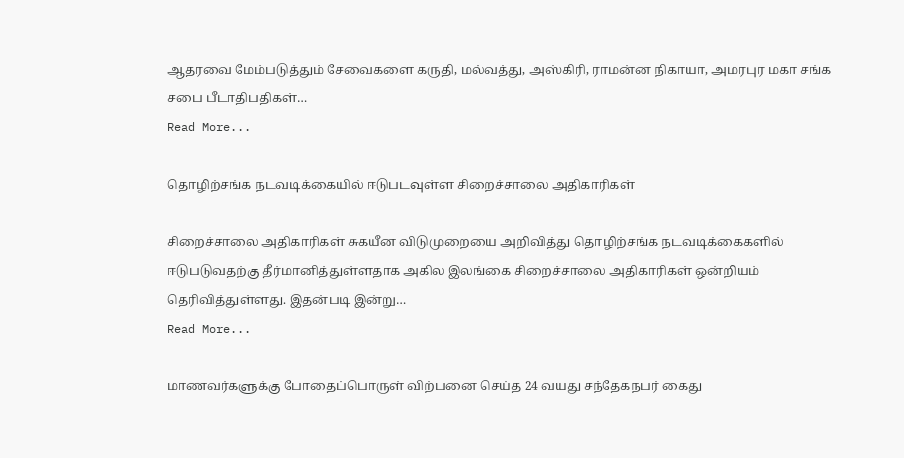ஆதரவை மேம்படுத்தும் சேவைகளை கருதி, மல்வத்து, அஸ்கிரி, ராமன்ன நிகாயா, அமரபுர மகா சங்க சபை பீடாதிபதிகள்…
Read More...

தொழிற்சங்க நடவடிக்கையில் ஈடுபடவுள்ள சிறைச்சாலை அதிகாரிகள்

சிறைச்சாலை அதிகாரிகள் சுகயீன விடுமுறையை அறிவித்து தொழிற்சங்க நடவடிக்கைகளில் ஈடுபடுவதற்கு தீர்மானித்துள்ளதாக அகில இலங்கை சிறைச்சாலை அதிகாரிகள் ஒன்றியம் தெரிவித்துள்ளது. இதன்படி இன்று…
Read More...

மாணவர்களுக்கு போதைப்பொருள் விற்பனை செய்த 24 வயது சந்தேகநபர் கைது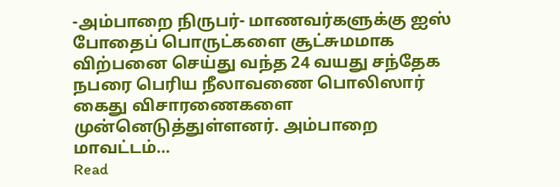-அம்பாறை நிருபர்- மாணவர்களுக்கு ஐஸ் போதைப் பொருட்களை சூட்சுமமாக விற்பனை செய்து வந்த 24 வயது சந்தேக நபரை பெரிய நீலாவணை பொலிஸார் கைது விசாரணைகளை முன்னெடுத்துள்ளனர். அம்பாறை மாவட்டம்…
Read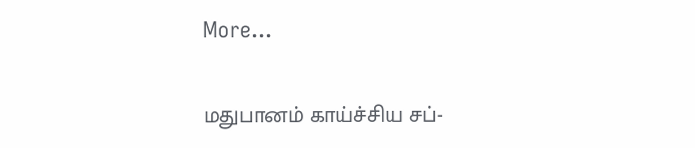More...

மதுபானம் காய்ச்சிய சப்-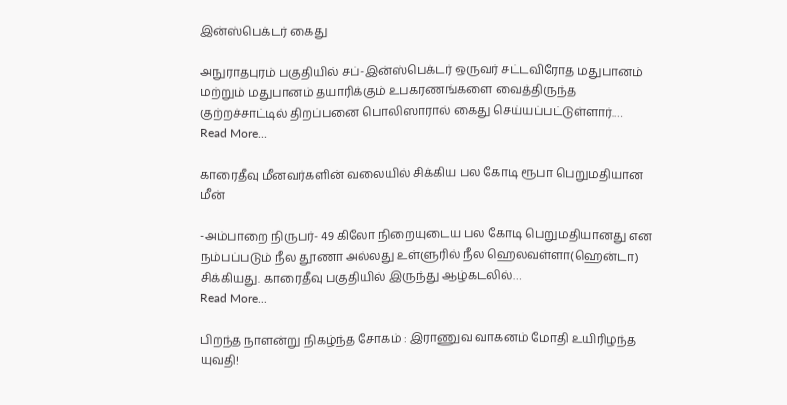இன்ஸ்பெக்டர் கைது

அநுராதபுரம் பகுதியில் சப்-இன்ஸ்பெக்டர் ஒருவர் சட்டவிரோத மதுபானம் மற்றும் மதுபானம் தயாரிக்கும் உபகரணங்களை வைத்திருந்த குற்றச்சாட்டில் திறப்பனை பொலிஸாரால் கைது செய்யப்பட்டுள்ளார்.…
Read More...

காரைதீவு மீனவர்களின் வலையில் சிக்கிய பல கோடி ரூபா பெறுமதியான மீன்

-அம்பாறை நிருபர்- 49 கிலோ நிறையுடைய பல கோடி பெறுமதியானது என நம்பப்படும் நீல தூணா அல்லது உள்ளுரில் நீல ஹெலவள்ளா(ஹென்டா) சிக்கியது. காரைதீவு பகுதியில் இருந்து ஆழ்கடலில்…
Read More...

பிறந்த நாளன்று நிகழ்ந்த சோகம் : இராணுவ வாகனம் மோதி உயிரிழந்த யுவதி!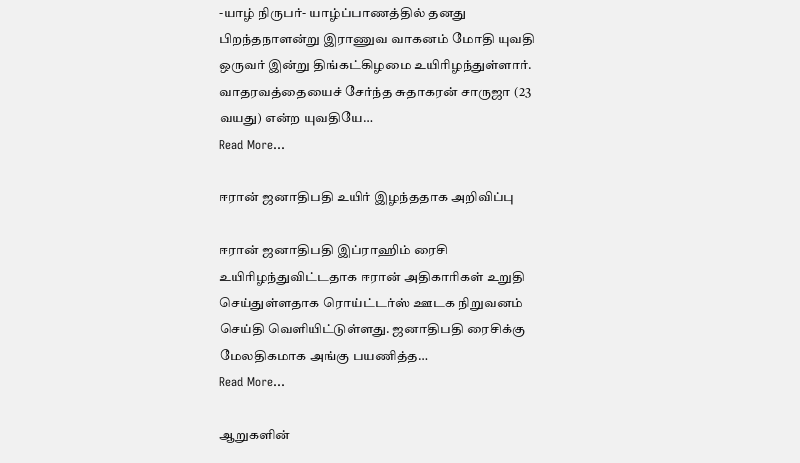-யாழ் நிருபர்- யாழ்ப்பாணத்தில் தனது பிறந்தநாளன்று இராணுவ வாகனம் மோதி யுவதி ஒருவர் இன்று திங்கட்கிழமை உயிரிழந்துள்ளார். வாதரவத்தையைச் சேர்ந்த சுதாகரன் சாருஜா (23 வயது) என்ற யுவதியே…
Read More...

ஈரான் ஜனாதிபதி உயிர் இழந்ததாக அறிவிப்பு

ஈரான் ஜனாதிபதி இப்ராஹிம் ரைசி உயிரிழந்துவிட்டதாக ஈரான் அதிகாரிகள் உறுதி செய்துள்ளதாக ரொய்ட்டர்ஸ் ஊடக நிறுவனம் செய்தி வெளியிட்டுள்ளது. ஜனாதிபதி ரைசிக்கு மேலதிகமாக அங்கு பயணித்த…
Read More...

ஆறுகளின்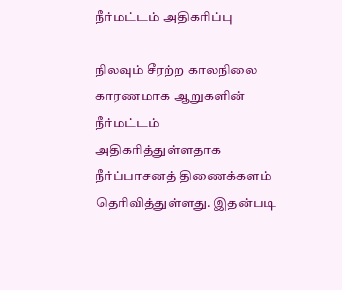நீர்மட்டம் அதிகரிப்பு

நிலவும் சீரற்ற காலநிலை காரணமாக ஆறுகளின் நீர்மட்டம் அதிகரித்துள்ளதாக நீர்ப்பாசனத் திணைக்களம் தெரிவித்துள்ளது. இதன்படி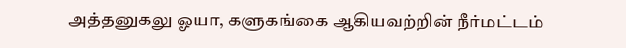அத்தனுகலு ஓயா, களுகங்கை ஆகியவற்றின் நீர்மட்டம்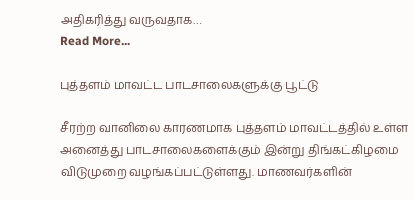அதிகரித்து வருவதாக…
Read More...

புத்தளம் மாவட்ட பாடசாலைகளுக்கு பூட்டு

சீரற்ற வானிலை காரணமாக புத்தளம் மாவட்டத்தில் உள்ள அனைத்து பாடசாலைகளைக்கும் இன்று திங்கட்கிழமை விடுமுறை வழங்கப்பட்டுள்ளது. மாணவர்களின்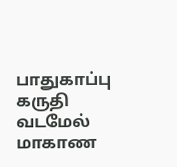பாதுகாப்பு கருதி வடமேல் மாகாண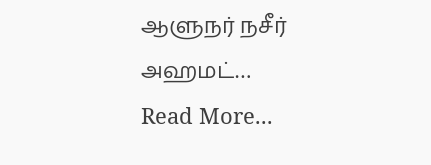ஆளுநர் நசீர் அஹமட்…
Read More...